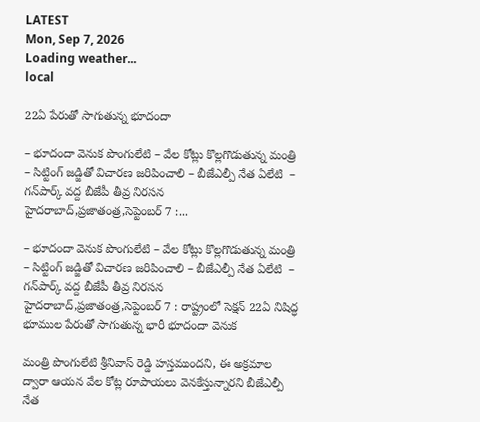LATEST
Mon, Sep 7, 2026
Loading weather...
local

22ఏ పేరుతో సాగుతున్న భూదందా

– భూదందా వెనుక పొంగులేటి – వేల కోట్లు కొల్లగొడుతున్న మంత్రి – సిట్టింగ్‌ ‌జడ్జితో విచారణ జరిపించాలి – బీజేఎల్పీ నేత ఏలేటి ‌ – గన్‌పార్క్ ‌వద్ద బీజేపీ తీవ్ర నిరసన హైదరాబాద్‌,ప్రజాతంత్ర,సెప్టెంబర్‌ 7 :...

– భూదందా వెనుక పొంగులేటి – వేల కోట్లు కొల్లగొడుతున్న మంత్రి – సిట్టింగ్‌ ‌జడ్జితో విచారణ జరిపించాలి – బీజేఎల్పీ నేత ఏలేటి ‌ – గన్‌పార్క్ ‌వద్ద బీజేపీ తీవ్ర నిరసన హైదరాబాద్‌,ప్రజాతంత్ర,సెప్టెంబర్‌ 7 : రాష్ట్రంలో సెక్షన్‌ 22ఏ ‌నిషిద్ధ భూముల పేరుతో సాగుతున్న భారీ భూదందా వెనుక

మంత్రి పొంగులేటి శ్రీనివాస్‌ ‌రెడ్డి హస్తముందని, ఈ అక్రమాల ద్వారా ఆయన వేల కోట్ల రూపాయలు వెనకేస్తున్నారని బీజేఎల్పీ నేత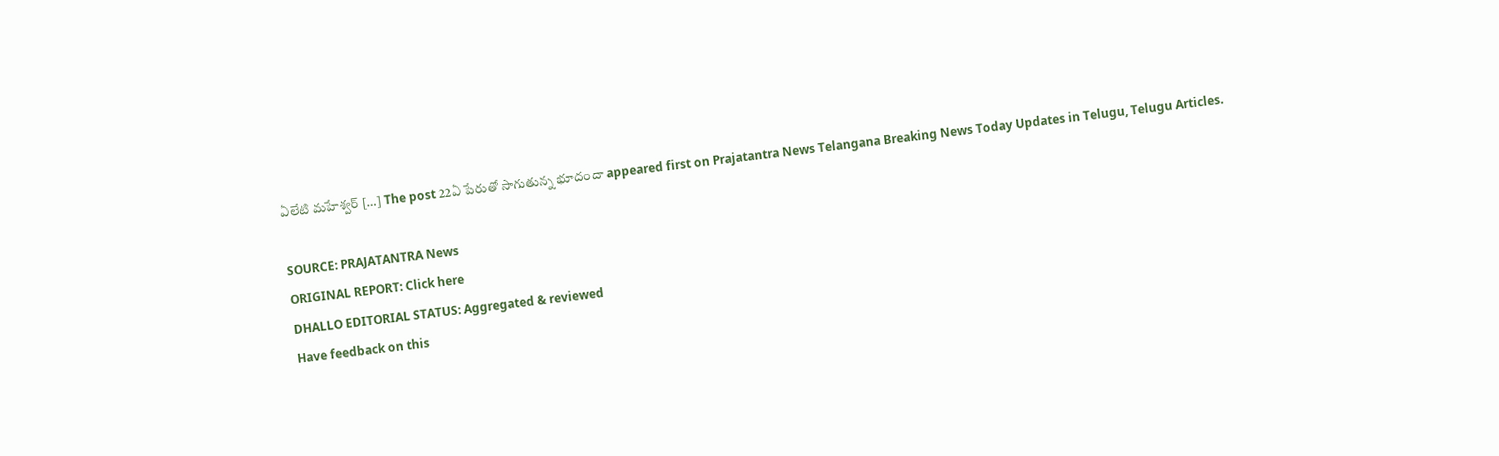ఏలేటి మహేశ్వర్‌ […] The post 22ఏ పేరుతో సాగుతున్న భూదందా appeared first on Prajatantra News Telangana Breaking News Today Updates in Telugu, Telugu Articles.

SOURCE: PRAJATANTRA News
ORIGINAL REPORT: Click here
DHALLO EDITORIAL STATUS: Aggregated & reviewed
Have feedback on this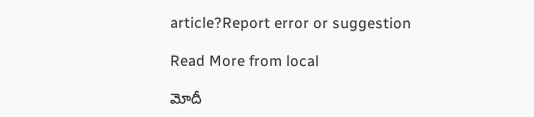article?Report error or suggestion

Read More from local

మోదీ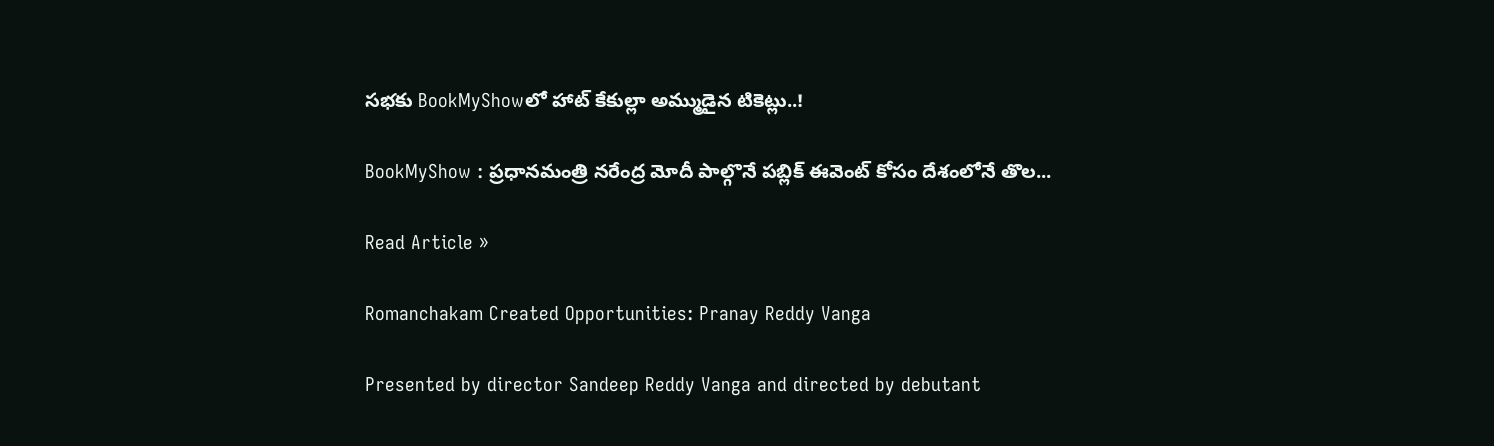సభకు BookMyShowలో హాట్ కేకుల్లా అమ్ముడైన టికెట్లు..!

BookMyShow : ప్రధానమంత్రి నరేంద్ర మోదీ పాల్గొనే పబ్లిక్ ఈవెంట్ కోసం దేశంలోనే తొల...

Read Article »

Romanchakam Created Opportunities: Pranay Reddy Vanga

Presented by director Sandeep Reddy Vanga and directed by debutant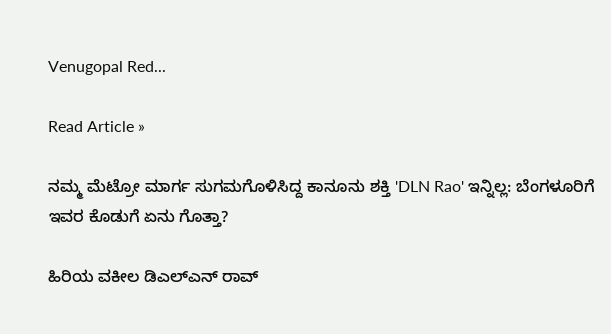Venugopal Red...

Read Article »

ನಮ್ಮ ಮೆಟ್ರೋ ಮಾರ್ಗ ಸುಗಮಗೊಳಿಸಿದ್ದ ಕಾನೂನು ಶಕ್ತಿ 'DLN Rao' ಇನ್ನಿಲ್ಲ: ಬೆಂಗಳೂರಿಗೆ ಇವರ ಕೊಡುಗೆ ಏನು ಗೊತ್ತಾ?

ಹಿರಿಯ ವಕೀಲ ಡಿಎಲ್‌ಎನ್ ರಾವ್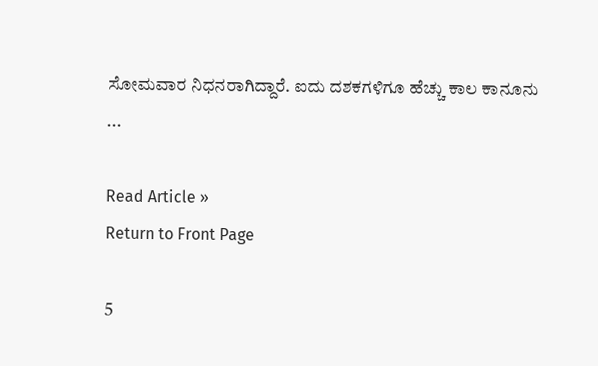ಸೋಮವಾರ ನಿಧನರಾಗಿದ್ದಾರೆ. ಐದು ದಶಕಗಳಿಗೂ ಹೆಚ್ಚು ಕಾಲ ಕಾನೂನು ...

Read Article »
Return to Front Page

5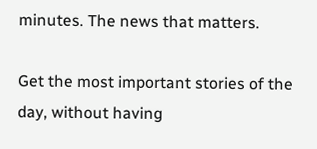minutes. The news that matters.

Get the most important stories of the day, without having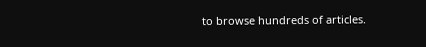to browse hundreds of articles.